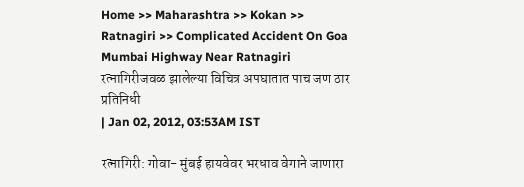Home >> Maharashtra >> Kokan >> Ratnagiri >> Complicated Accident On Goa Mumbai Highway Near Ratnagiri
रत्नागिरीजवळ झालेल्या विचित्र अपघातात पाच जण ठार
प्रतिनिधी
| Jan 02, 2012, 03:53AM IST

रत्नागिरी: गोवा- मुंबई हायवेवर भरधाव वेगाने जाणारा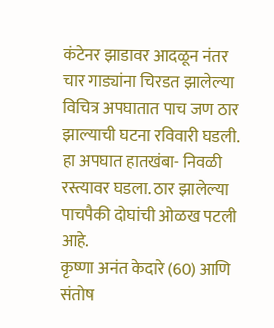कंटेनर झाडावर आदळून नंतर चार गाड्यांना चिरडत झालेल्या विचित्र अपघातात पाच जण ठार झाल्याची घटना रविवारी घडली. हा अपघात हातखंबा- निवळी रस्त्यावर घडला. ठार झालेल्या पाचपैकी दोघांची ओळख पटली आहे.
कृष्णा अनंत केदारे (60) आणि संतोष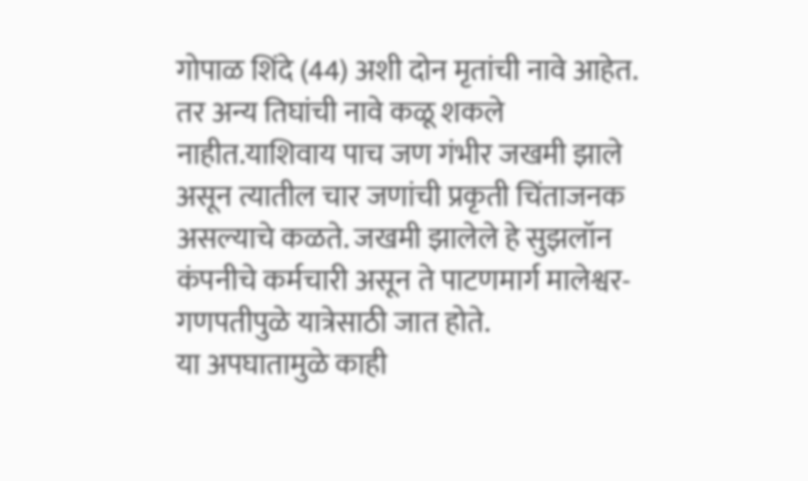गोपाळ शिंदे (44) अशी दोन मृतांची नावे आहेत. तर अन्य तिघांची नावे कळू शकले नाहीत.याशिवाय पाच जण गंभीर जखमी झाले असून त्यातील चार जणांची प्रकृती चिंताजनक असल्याचे कळते. जखमी झालेले हे सुझलॉन कंपनीचे कर्मचारी असून ते पाटणमार्ग मालेश्वर- गणपतीपुळे यात्रेसाठी जात होते.
या अपघातामुळे काही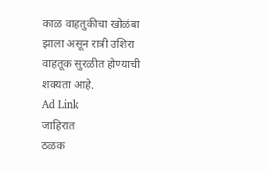काळ वाहतुकीचा खोळंबा झाला असून रात्री उशिरा वाहतूक सुरळीत होण्याची शक्यता आहे.
Ad Link
जाहिरात
ठळक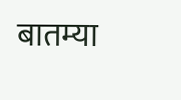बातम्या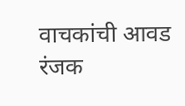वाचकांची आवड
रंजक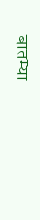बातम्या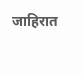जाहिरात